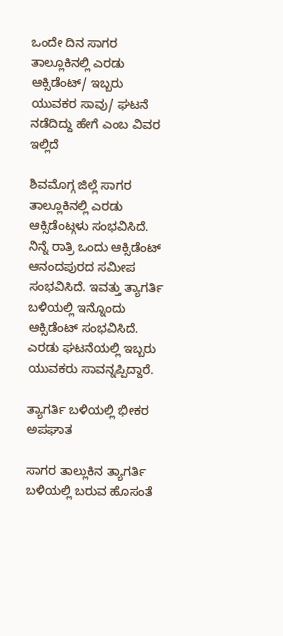ಒಂದೇ ದಿನ ಸಾಗರ ತಾಲ್ಲೂಕಿನಲ್ಲಿ ಎರಡು ಆಕ್ಸಿಡೆಂಟ್/ ಇಬ್ಬರು ಯುವಕರ ಸಾವು/ ಘಟನೆ ನಡೆದಿದ್ದು ಹೇಗೆ ಎಂಬ ವಿವರ ಇಲ್ಲಿದೆ

ಶಿವಮೊಗ್ಗ ಜಿಲ್ಲೆ ಸಾಗರ ತಾಲ್ಲೂಕಿನಲ್ಲಿ ಎರಡು ಆಕ್ಸಿಡೆಂಟ್ಗಳು ಸಂಭವಿಸಿದೆ. ನಿನ್ನೆ ರಾತ್ರಿ ಒಂದು ಆಕ್ಸಿಡೆಂಟ್ ಆನಂದಪುರದ ಸಮೀಪ ಸಂಭವಿಸಿದೆ. ಇವತ್ತು ತ್ಯಾಗರ್ತಿ ಬಳಿಯಲ್ಲಿ ಇನ್ನೊಂದು ಆಕ್ಸಿಡೆಂಟ್ ಸಂಭವಿಸಿದೆ. ಎರಡು ಘಟನೆಯಲ್ಲಿ ಇಬ್ಬರು ಯುವಕರು ಸಾವನ್ನಪ್ಪಿದ್ದಾರೆ.

ತ್ಯಾಗರ್ತಿ ಬಳಿಯಲ್ಲಿ ಭೀಕರ ಅಪಘಾತ

ಸಾಗರ ತಾಲ್ಲುಕಿನ ತ್ಯಾಗರ್ತಿ ಬಳಿಯಲ್ಲಿ ಬರುವ ಹೊಸಂತೆ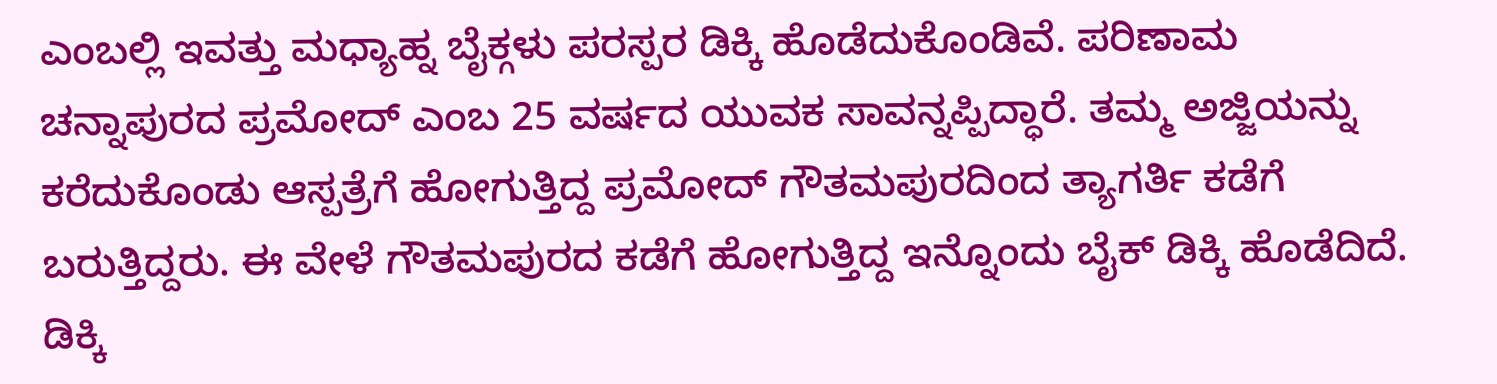ಎಂಬಲ್ಲಿ ಇವತ್ತು ಮಧ್ಯಾಹ್ನ ಬೈಕ್ಗಳು ಪರಸ್ಪರ ಡಿಕ್ಕಿ ಹೊಡೆದುಕೊಂಡಿವೆ. ಪರಿಣಾಮ ಚನ್ನಾಪುರದ ಪ್ರಮೋದ್ ಎಂಬ 25 ವರ್ಷದ ಯುವಕ ಸಾವನ್ನಪ್ಪಿದ್ಧಾರೆ. ತಮ್ಮ ಅಜ್ಜಿಯನ್ನು ಕರೆದುಕೊಂಡು ಆಸ್ಪತ್ರೆಗೆ ಹೋಗುತ್ತಿದ್ದ ಪ್ರಮೋದ್ ಗೌತಮಪುರದಿಂದ ತ್ಯಾಗರ್ತಿ ಕಡೆಗೆ ಬರುತ್ತಿದ್ದರು. ಈ ವೇಳೆ ಗೌತಮಪುರದ ಕಡೆಗೆ ಹೋಗುತ್ತಿದ್ದ ಇನ್ನೊಂದು ಬೈಕ್ ಡಿಕ್ಕಿ ಹೊಡೆದಿದೆ. ಡಿಕ್ಕಿ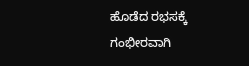ಹೊಡೆದ ರಭಸಕ್ಕೆ ಗಂಭೀರವಾಗಿ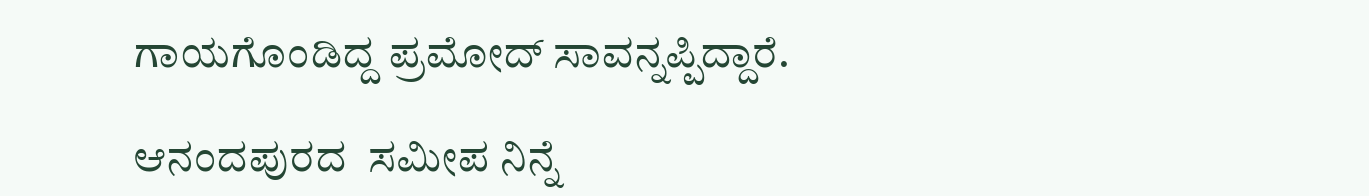ಗಾಯಗೊಂಡಿದ್ದ ಪ್ರಮೋದ್ ಸಾವನ್ನಪ್ಪಿದ್ದಾರೆ.

ಆನಂದಪುರದ  ಸಮೀಪ ನಿನ್ನೆ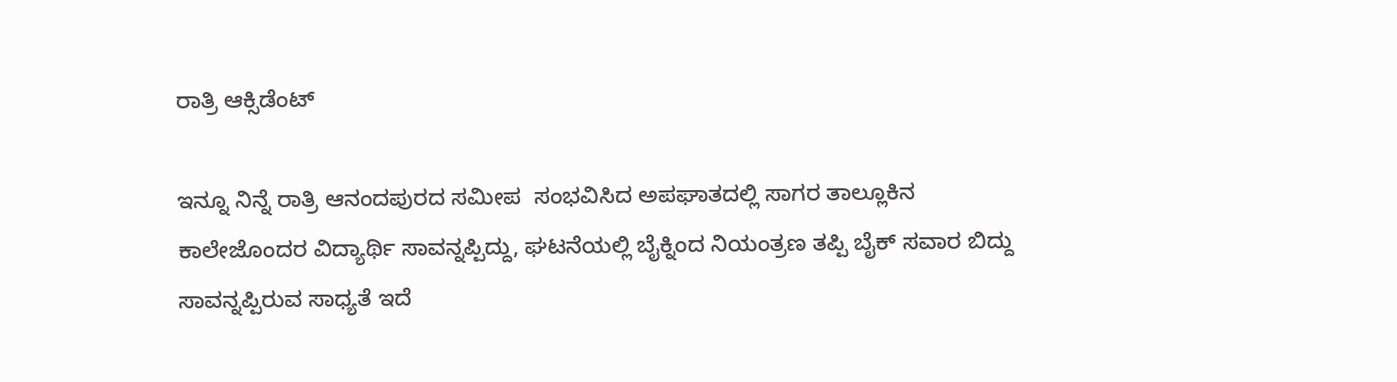ರಾತ್ರಿ ಆಕ್ಸಿಡೆಂಟ್

ಇನ್ನೂ ನಿನ್ನೆ ರಾತ್ರಿ ಆನಂದಪುರದ ಸಮೀಪ  ಸಂಭವಿಸಿದ ಅಪಘಾತದಲ್ಲಿ ಸಾಗರ ತಾಲ್ಲೂಕಿನ ಕಾಲೇಜೊಂದರ ವಿದ್ಯಾರ್ಥಿ ಸಾವನ್ನಪ್ಪಿದ್ದು, ಘಟನೆಯಲ್ಲಿ ಬೈಕ್ನಿಂದ ನಿಯಂತ್ರಣ ತಪ್ಪಿ ಬೈಕ್ ಸವಾರ ಬಿದ್ದು ಸಾವನ್ನಪ್ಪಿರುವ ಸಾಧ್ಯತೆ ಇದೆ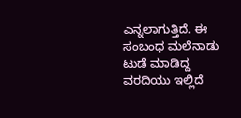ಎನ್ನಲಾಗುತ್ತಿದೆ. ಈ ಸಂಬಂಧ ಮಲೆನಾಡು ಟುಡೆ ಮಾಡಿದ್ದ ವರದಿಯು ಇಲ್ಲಿದೆ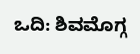ಒದಿ: ಶಿವಮೊಗ್ಗ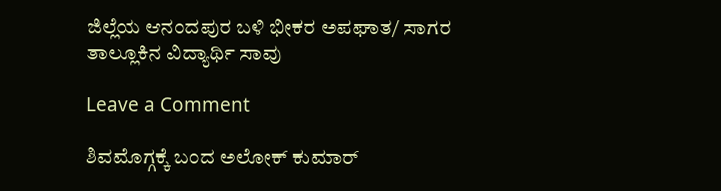ಜಿಲ್ಲೆಯ ಆನಂದಪುರ ಬಳಿ ಭೀಕರ ಅಪಘಾತ/ ಸಾಗರ ತಾಲ್ಲೂಕಿನ ವಿದ್ಯಾರ್ಥಿ ಸಾವು

Leave a Comment

ಶಿವಮೊಗ್ಗಕ್ಕೆ ಬಂದ ಅಲೋಕ್ ಕುಮಾರ್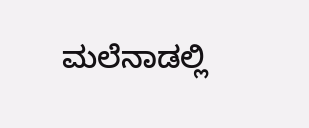ಮಲೆನಾಡಲ್ಲಿ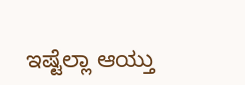ಇಷ್ಟೆಲ್ಲಾ ಆಯ್ತು